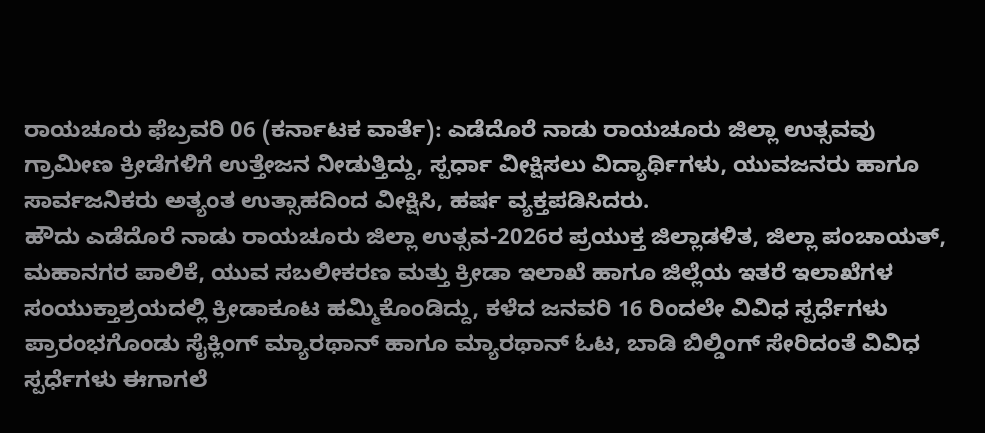ರಾಯಚೂರು ಫೆಬ್ರವರಿ 06 (ಕರ್ನಾಟಕ ವಾರ್ತೆ): ಎಡೆದೊರೆ ನಾಡು ರಾಯಚೂರು ಜಿಲ್ಲಾ ಉತ್ಸವವು ಗ್ರಾಮೀಣ ಕ್ರೀಡೆಗಳಿಗೆ ಉತ್ತೇಜನ ನೀಡುತ್ತಿದ್ದು, ಸ್ಪರ್ಧಾ ವೀಕ್ಷಿಸಲು ವಿದ್ಯಾರ್ಥಿಗಳು, ಯುವಜನರು ಹಾಗೂ ಸಾರ್ವಜನಿಕರು ಅತ್ಯಂತ ಉತ್ಸಾಹದಿಂದ ವೀಕ್ಷಿಸಿ, ಹರ್ಷ ವ್ಯಕ್ತಪಡಿಸಿದರು.
ಹೌದು ಎಡೆದೊರೆ ನಾಡು ರಾಯಚೂರು ಜಿಲ್ಲಾ ಉತ್ಸವ-2026ರ ಪ್ರಯುಕ್ತ ಜಿಲ್ಲಾಡಳಿತ, ಜಿಲ್ಲಾ ಪಂಚಾಯತ್, ಮಹಾನಗರ ಪಾಲಿಕೆ, ಯುವ ಸಬಲೀಕರಣ ಮತ್ತು ಕ್ರೀಡಾ ಇಲಾಖೆ ಹಾಗೂ ಜಿಲ್ಲೆಯ ಇತರೆ ಇಲಾಖೆಗಳ ಸಂಯುಕ್ತಾಶ್ರಯದಲ್ಲಿ ಕ್ರೀಡಾಕೂಟ ಹಮ್ಮಿಕೊಂಡಿದ್ದು, ಕಳೆದ ಜನವರಿ 16 ರಿಂದಲೇ ವಿವಿಧ ಸ್ಪರ್ಧೆಗಳು ಪ್ರಾರಂಭಗೊಂಡು ಸೈಕ್ಲಿಂಗ್ ಮ್ಯಾರಥಾನ್ ಹಾಗೂ ಮ್ಯಾರಥಾನ್ ಓಟ, ಬಾಡಿ ಬಿಲ್ಡಿಂಗ್ ಸೇರಿದಂತೆ ವಿವಿಧ ಸ್ಪರ್ಧೆಗಳು ಈಗಾಗಲೆ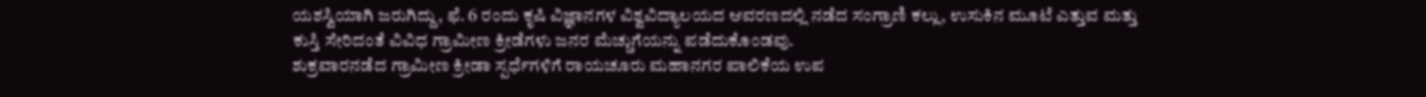ಯಶಸ್ವಿಯಾಗಿ ಜರುಗಿದ್ದು, ಫೆ. 6 ರಂದು ಕೃಷಿ ವಿಜ್ಞಾನಗಳ ವಿಶ್ವವಿದ್ಯಾಲಯದ ಆವರಣದಲ್ಲಿ ನಡೆದ ಸಂಗ್ರಾಣಿ ಕಲ್ಲು, ಉಸುಕಿನ ಮೂಟೆ ಎತ್ತುವ ಮತ್ತು ಕುಸ್ತಿ ಸೇರಿದಂತೆ ವಿವಿಧ ಗ್ರಾಮೀಣ ಕ್ರೀಡೆಗಳು ಜನರ ಮೆಚ್ಚುಗೆಯನ್ನು ಪಡೆದುಕೊಂಡವು.
ಶುಕ್ರವಾರನಡೆದ ಗ್ರಾಮೀಣ ಕ್ರೀಡಾ ಸ್ಪರ್ಧೆಗಳಿಗೆ ರಾಯಚೂರು ಮಹಾನಗರ ಪಾಲಿಕೆಯ ಉಪ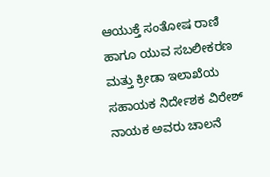ಆಯುಕ್ತೆ ಸಂತೋಷ ರಾಣಿ ಹಾಗೂ ಯುವ ಸಬಲೀಕರಣ ಮತ್ತು ಕ್ರೀಡಾ ಇಲಾಖೆಯ ಸಹಾಯಕ ನಿರ್ದೇಶಕ ವಿರೇಶ್ ನಾಯಕ ಅವರು ಚಾಲನೆ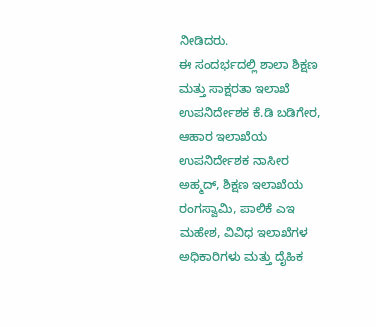ನೀಡಿದರು.
ಈ ಸಂದರ್ಭದಲ್ಲಿ ಶಾಲಾ ಶಿಕ್ಷಣ ಮತ್ತು ಸಾಕ್ಷರತಾ ಇಲಾಖೆ ಉಪನಿರ್ದೇಶಕ ಕೆ.ಡಿ ಬಡಿಗೇರ, ಆಹಾರ ಇಲಾಖೆಯ ಉಪನಿರ್ದೇಶಕ ನಾಸೀರ ಅಹ್ಮದ್, ಶಿಕ್ಷಣ ಇಲಾಖೆಯ ರಂಗಸ್ವಾಮಿ, ಪಾಲಿಕೆ ಎಇ ಮಹೇಶ, ವಿವಿಧ ಇಲಾಖೆಗಳ ಅಧಿಕಾರಿಗಳು ಮತ್ತು ದೈಹಿಕ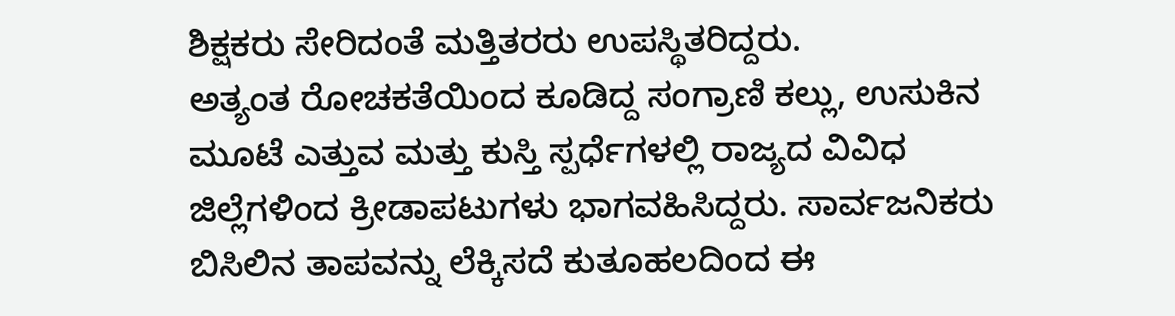ಶಿಕ್ಷಕರು ಸೇರಿದಂತೆ ಮತ್ತಿತರರು ಉಪಸ್ಥಿತರಿದ್ದರು.
ಅತ್ಯಂತ ರೋಚಕತೆಯಿಂದ ಕೂಡಿದ್ದ ಸಂಗ್ರಾಣಿ ಕಲ್ಲು, ಉಸುಕಿನ ಮೂಟೆ ಎತ್ತುವ ಮತ್ತು ಕುಸ್ತಿ ಸ್ಪರ್ಧೆಗಳಲ್ಲಿ ರಾಜ್ಯದ ವಿವಿಧ ಜಿಲ್ಲೆಗಳಿಂದ ಕ್ರೀಡಾಪಟುಗಳು ಭಾಗವಹಿಸಿದ್ದರು. ಸಾರ್ವಜನಿಕರು ಬಿಸಿಲಿನ ತಾಪವನ್ನು ಲೆಕ್ಕಿಸದೆ ಕುತೂಹಲದಿಂದ ಈ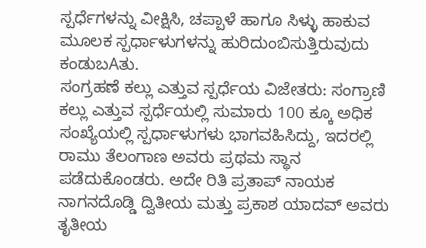ಸ್ಪರ್ಧೆಗಳನ್ನು ವೀಕ್ಷಿಸಿ, ಚಪ್ಪಾಳೆ ಹಾಗೂ ಸಿಳ್ಳು ಹಾಕುವ ಮೂಲಕ ಸ್ಪರ್ಧಾಳುಗಳನ್ನು ಹುರಿದುಂಬಿಸುತ್ತಿರುವುದು ಕಂಡುಬAತು.
ಸಂಗ್ರಹಣೆ ಕಲ್ಲು ಎತ್ತುವ ಸ್ಪರ್ಧೆಯ ವಿಜೇತರು: ಸಂಗ್ರಾಣಿ ಕಲ್ಲು ಎತ್ತುವ ಸ್ಪರ್ಧೆಯಲ್ಲಿ ಸುಮಾರು 100 ಕ್ಕೂ ಅಧಿಕ ಸಂಖ್ಯೆಯಲ್ಲಿ ಸ್ಪರ್ಧಾಳುಗಳು ಭಾಗವಹಿಸಿದ್ದು, ಇದರಲ್ಲಿ ರಾಮು ತೆಲಂಗಾಣ ಅವರು ಪ್ರಥಮ ಸ್ಥಾನ ಪಡೆದುಕೊಂಡರು. ಅದೇ ರಿತಿ ಪ್ರತಾಪ್ ನಾಯಕ ನಾಗನದೊಡ್ಡಿ ದ್ವಿತೀಯ ಮತ್ತು ಪ್ರಕಾಶ ಯಾದವ್ ಅವರು ತೃತೀಯ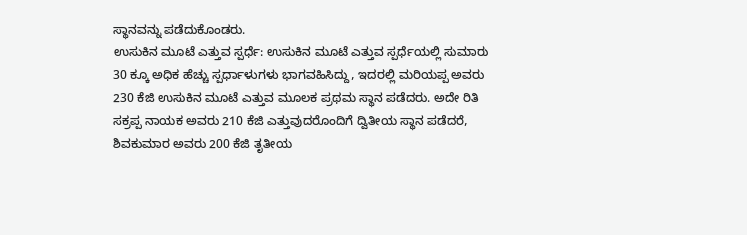ಸ್ಥಾನವನ್ನು ಪಡೆದುಕೊಂಡರು.
ಉಸುಕಿನ ಮೂಟೆ ಎತ್ತುವ ಸ್ಪರ್ಧೆ: ಉಸುಕಿನ ಮೂಟೆ ಎತ್ತುವ ಸ್ಪರ್ಧೆಯಲ್ಲಿ ಸುಮಾರು 30 ಕ್ಕೂ ಅಧಿಕ ಹೆಚ್ಚು ಸ್ಪರ್ಧಾಳುಗಳು ಭಾಗವಹಿಸಿದ್ದು, ಇದರಲ್ಲಿ ಮರಿಯಪ್ಪ ಅವರು 230 ಕೆಜಿ ಉಸುಕಿನ ಮೂಟೆ ಎತ್ತುವ ಮೂಲಕ ಪ್ರಥಮ ಸ್ಥಾನ ಪಡೆದರು. ಅದೇ ರಿತಿ ಸಕ್ರಪ್ಪ ನಾಯಕ ಅವರು 210 ಕೆಜಿ ಎತ್ತುವುದರೊಂದಿಗೆ ದ್ವಿತೀಯ ಸ್ಥಾನ ಪಡೆದರೆ, ಶಿವಕುಮಾರ ಅವರು 200 ಕೆಜಿ ತೃತೀಯ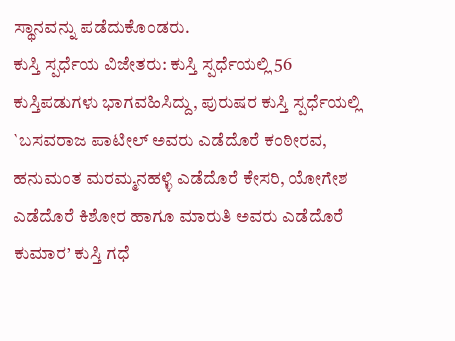ಸ್ಥಾನವನ್ನು ಪಡೆದುಕೊಂಡರು.
ಕುಸ್ತಿ ಸ್ಪರ್ಧೆಯ ವಿಜೇತರು: ಕುಸ್ತಿ ಸ್ಪರ್ಧೆಯಲ್ಲಿ 56 ಕುಸ್ತಿಪಡುಗಳು ಭಾಗವಹಿಸಿದ್ದು, ಪುರುಷರ ಕುಸ್ತಿ ಸ್ಪರ್ಧೆಯಲ್ಲಿ `ಬಸವರಾಜ ಪಾಟೀಲ್ ಅವರು ಎಡೆದೊರೆ ಕಂಠೀರವ, ಹನುಮಂತ ಮರಮ್ಮನಹಳ್ಳಿ ಎಡೆದೊರೆ ಕೇಸರಿ, ಯೋಗೇಶ ಎಡೆದೊರೆ ಕಿಶೋರ ಹಾಗೂ ಮಾರುತಿ ಅವರು ಎಡೆದೊರೆ ಕುಮಾರ’ ಕುಸ್ತಿ ಗಧೆ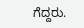ಗೆದ್ದರು.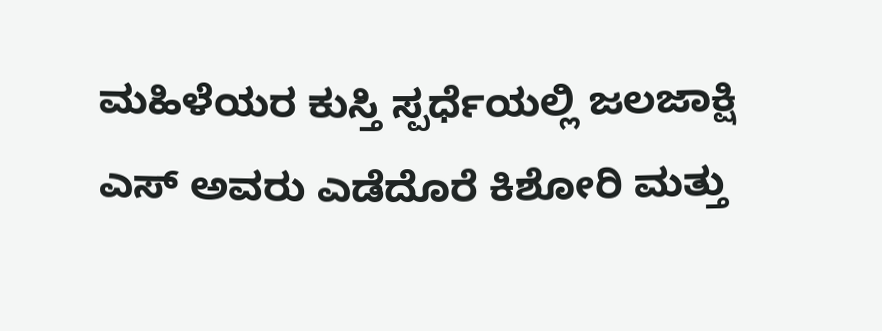ಮಹಿಳೆಯರ ಕುಸ್ತಿ ಸ್ಪರ್ಧೆಯಲ್ಲಿ ಜಲಜಾಕ್ಷಿ ಎಸ್ ಅವರು ಎಡೆದೊರೆ ಕಿಶೋರಿ ಮತ್ತು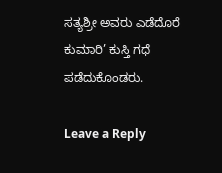ಸತ್ಯಶ್ರೀ ಅವರು ಎಡೆದೊರೆ ಕುಮಾರಿ’ ಕುಸ್ತಿ ಗಧೆ ಪಡೆದುಕೊಂಡರು.

Leave a Reply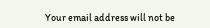Your email address will not be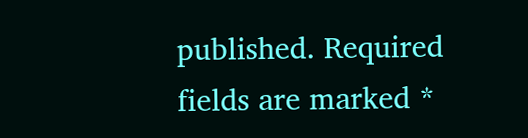published. Required fields are marked *